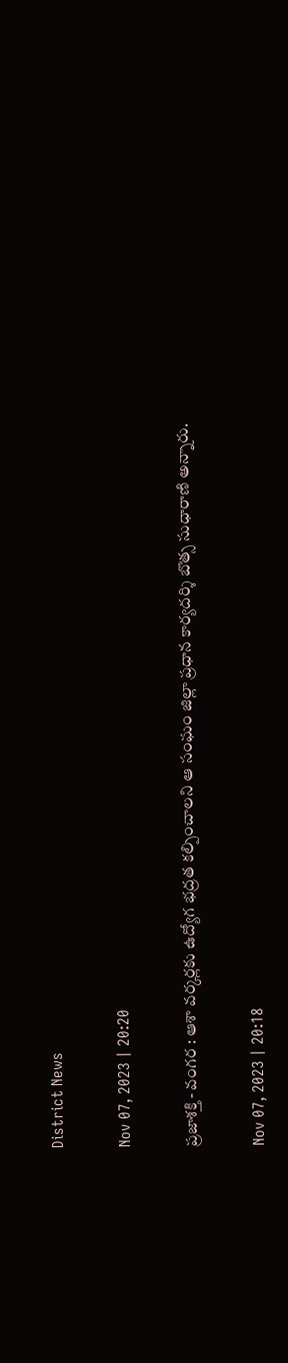District News

Nov 07, 2023 | 20:20

ప్రజాశక్తి - వంగర : ఆశా వర్కర్లకు ఉద్యోగ భద్రత కల్పించాలని ఆ సంఘం జిల్లా ప్రధాన కార్యదర్శి బొత్స సుధారాణి అన్నారు.

Nov 07, 2023 | 20:18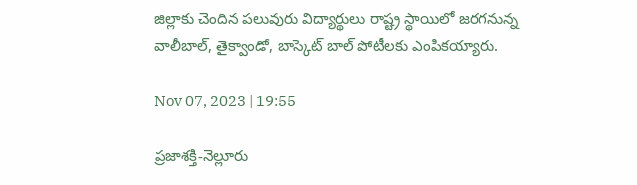జిల్లాకు చెందిన పలువురు విద్యార్థులు రాష్ట్ర స్థాయిలో జరగనున్న వాలీబాల్‌, తైక్వాండో, బాస్కెట్‌ బాల్‌ పోటీలకు ఎంపికయ్యారు.

Nov 07, 2023 | 19:55

ప్రజాశక్తి-నెల్లూరు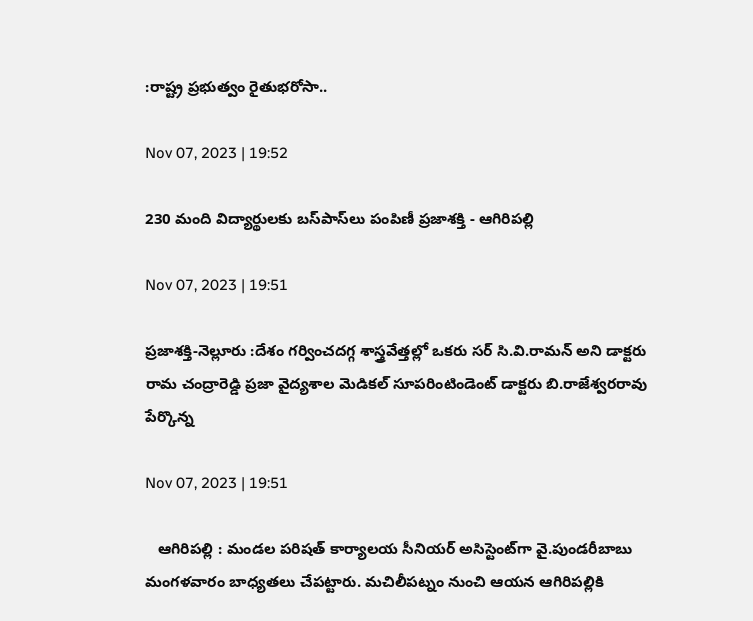:రాష్ట్ర ప్రభుత్వం రైతుభరోసా..

Nov 07, 2023 | 19:52

230 మంది విద్యార్థులకు బస్‌పాస్‌లు పంపిణీ ప్రజాశక్తి - ఆగిరిపల్లి

Nov 07, 2023 | 19:51

ప్రజాశక్తి-నెల్లూరు :దేశం గర్వించదగ్గ శాస్త్రవేత్తల్లో ఒకరు సర్‌ సి.వి.రామన్‌ అని డాక్టరు రామ చంద్రారెడ్డి ప్రజా వైద్యశాల మెడికల్‌ సూపరింటిండెంట్‌ డాక్టరు బి.రాజేశ్వరరావు పేర్కొన్న

Nov 07, 2023 | 19:51

   ఆగిరిపల్లి : మండల పరిషత్‌ కార్యాలయ సీనియర్‌ అసిస్టెంట్‌గా వై.పుండరీబాబు మంగళవారం బాధ్యతలు చేపట్టారు. మచిలీపట్నం నుంచి ఆయన ఆగిరిపల్లికి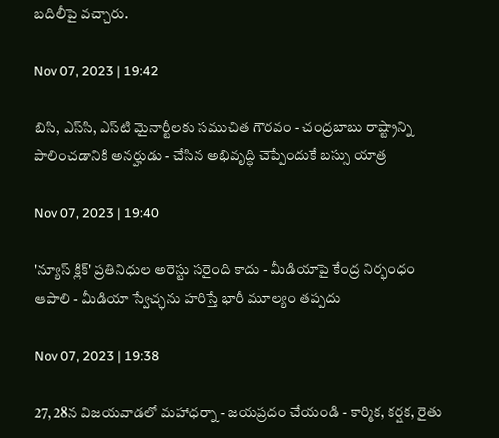బదిలీపై వచ్చారు.

Nov 07, 2023 | 19:42

బిసి, ఎస్‌సి, ఎస్‌టి మైనార్టీలకు సముచిత గౌరవం - చంద్రబాబు రాష్ట్రాన్ని పాలించడానికి అనర్హుడు - చేసిన అభివృద్ధి చెప్పేందుకే బస్సు యాత్ర

Nov 07, 2023 | 19:40

'న్యూస్‌ క్లిక్‌' ప్రతినిధుల అరెస్టు సరైంది కాదు - మీడియాపై కేంద్ర నిర్భంధం ఆపాలి - మీడియా స్వేచ్ఛను హరిస్తే భారీ మూల్యం తప్పదు

Nov 07, 2023 | 19:38

27, 28న విజయవాడలో మహాధర్నా - జయప్రదం చేయండి - కార్మిక, కర్షక, రైతు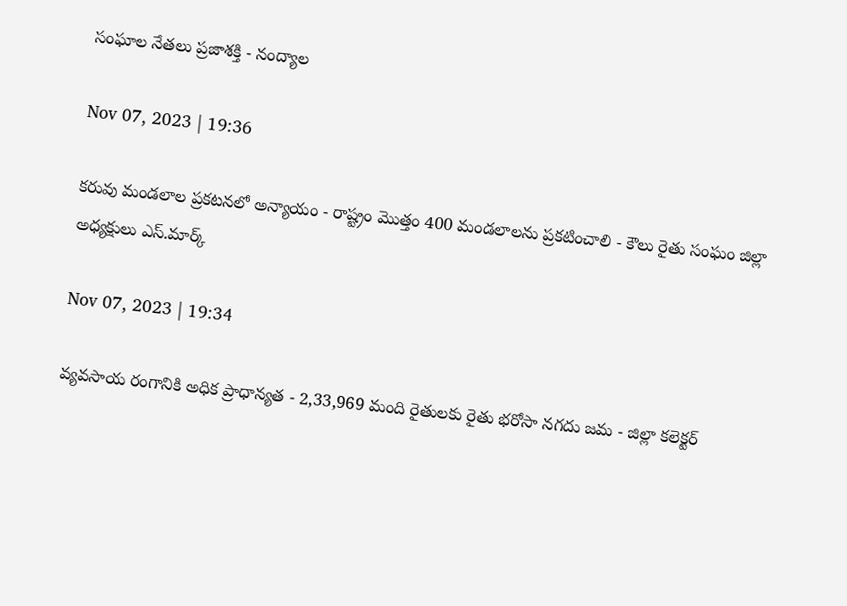సంఘాల నేతలు ప్రజాశక్తి - నంద్యాల

Nov 07, 2023 | 19:36

కరువు మండలాల ప్రకటనలో అన్యాయం - రాష్ట్రం మొత్తం 400 మండలాలను ప్రకటించాలి - కౌలు రైతు సంఘం జిల్లా అధ్యక్షులు ఎస్‌.మార్క్‌

Nov 07, 2023 | 19:34

వ్యవసాయ రంగానికి అధిక ప్రాధాన్యత - 2,33,969 మంది రైతులకు రైతు భరోసా నగదు జమ - జిల్లా కలెక్టర్‌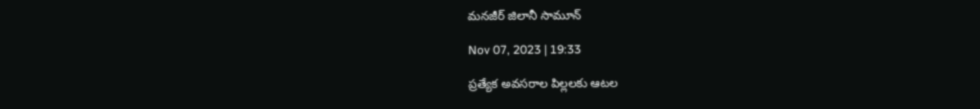మనజీర్‌ జిలానీ సామూన్‌

Nov 07, 2023 | 19:33

ప్రత్యేక అవసరాల పిల్లలకు ఆటల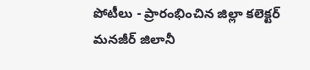పోటీలు - ప్రారంభించిన జిల్లా కలెక్టర్‌ మనజీర్‌ జిలానీ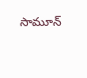సామూన్‌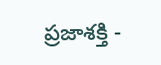ప్రజాశక్తి -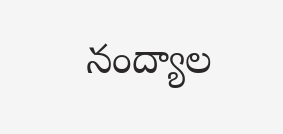నంద్యాల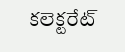కలెక్టరేట్‌